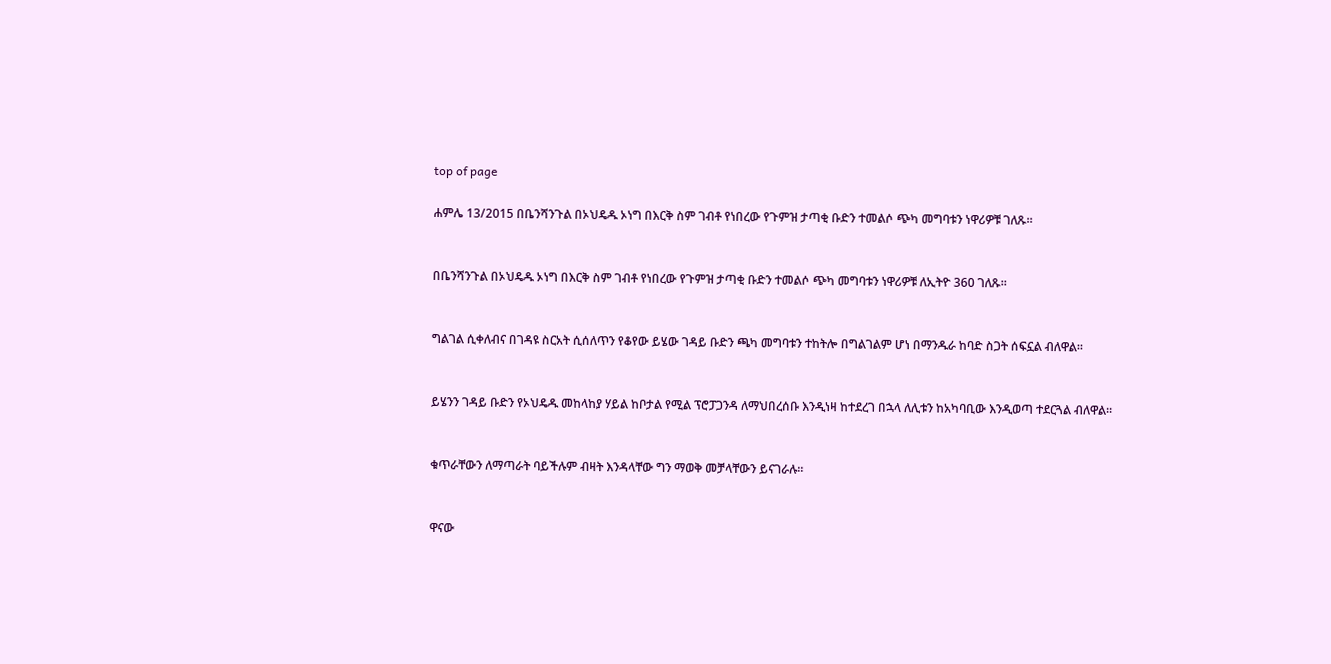top of page

ሐምሌ 13/2015 በቤንሻንጉል በኦህዴዱ ኦነግ በእርቅ ስም ገብቶ የነበረው የጉምዝ ታጣቂ ቡድን ተመልሶ ጭካ መግባቱን ነዋሪዎቹ ገለጹ።


በቤንሻንጉል በኦህዴዱ ኦነግ በእርቅ ስም ገብቶ የነበረው የጉምዝ ታጣቂ ቡድን ተመልሶ ጭካ መግባቱን ነዋሪዎቹ ለኢትዮ 360 ገለጹ።


ግልገል ሲቀለብና በገዳዩ ስርአት ሲሰለጥን የቆየው ይሄው ገዳይ ቡድን ጫካ መግባቱን ተከትሎ በግልገልም ሆነ በማንዱራ ከባድ ስጋት ሰፍኗል ብለዋል።


ይሄንን ገዳይ ቡድን የኦህዴዱ መከላከያ ሃይል ከቦታል የሚል ፕሮፓጋንዳ ለማህበረሰቡ እንዲነዛ ከተደረገ በኋላ ለሊቱን ከአካባቢው እንዲወጣ ተደርጓል ብለዋል።


ቁጥራቸውን ለማጣራት ባይችሉም ብዛት እንዳላቸው ግን ማወቅ መቻላቸውን ይናገራሉ።


ዋናው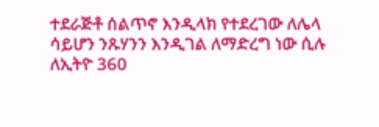ተደራጅቶ ሰልጥኖ እንዲላክ የተደረገው ለሌላ ሳይሆን ንጹሃንን እንዲገል ለማድረግ ነው ሲሉ ለኢትዮ 360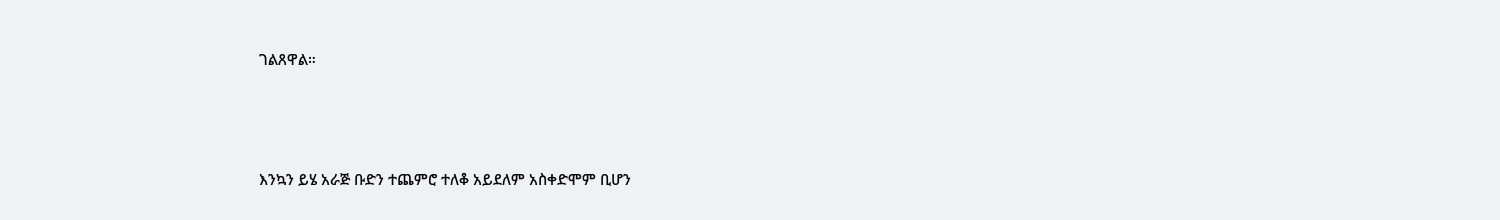ገልጸዋል።



እንኳን ይሄ አራጅ ቡድን ተጨምሮ ተለቆ አይደለም አስቀድሞም ቢሆን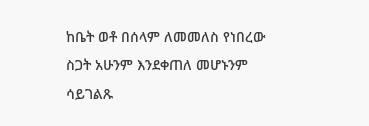ከቤት ወቶ በሰላም ለመመለስ የነበረው ስጋት አሁንም እንደቀጠለ መሆኑንም ሳይገልጹ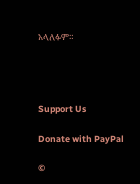አላለፉም።




Support Us

Donate with PayPal

©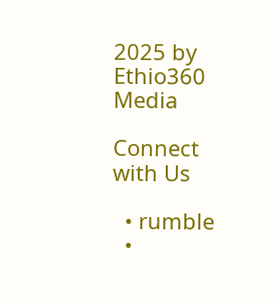2025 by Ethio360 Media

Connect with Us

  • rumble
  •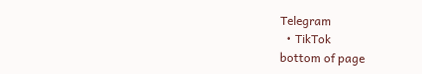Telegram
  • TikTok
bottom of page